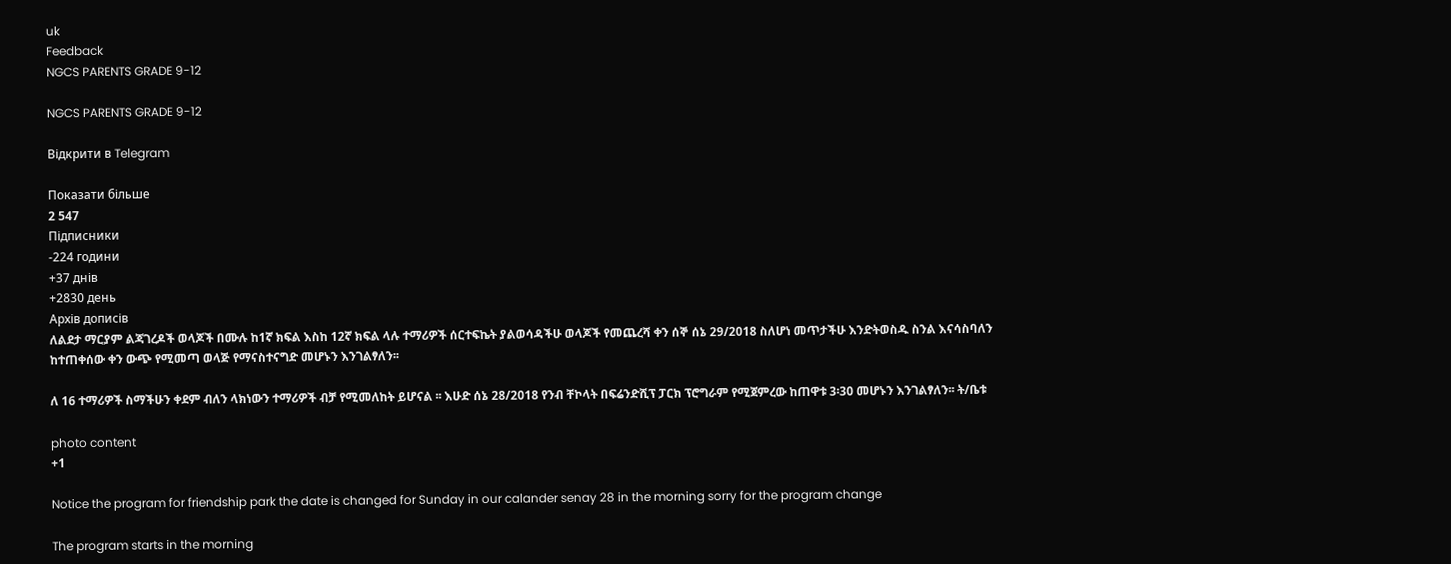uk
Feedback
NGCS PARENTS GRADE 9-12

NGCS PARENTS GRADE 9-12

Відкрити в Telegram

Показати більше
2 547
Підписники
-224 години
+37 днів
+2830 день
Архів дописів
ለልደታ ማርያም ልጃገረዶች ወላጆች በሙሉ ከ1ኛ ክፍል እስከ 12ኛ ክፍል ላሉ ተማሪዎች ሰርተፍኬት ያልወሳዳችሁ ወላጆች የመጨረሻ ቀን ሰኞ ሰኔ 29/2018 ስለሆነ መጥታችሁ እንድትወስዱ ስንል እናሳስባለን ከተጠቀሰው ቀን ውጭ የሚመጣ ወላጅ የማናስተናግድ መሆኑን እንገልፃለን፡፡

ለ 16 ተማሪዎች ስማችሁን ቀደም ብለን ላክነውን ተማሪዎች ብቻ የሚመለከት ይሆናል ፡፡ እሁድ ሰኔ 28/2018 የንብ ቸኮላት በፍሬንድሺፕ ፓርክ ፕሮግራም የሚጀምረው ከጠዋቱ 3፡30 መሆኑን እንገልፃለን፡፡ ት/ቤቱ

photo content
+1

Notice the program for friendship park the date is changed for Sunday in our calander senay 28 in the morning sorry for the program change

The program starts in the morning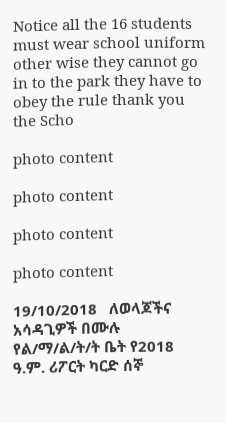Notice all the 16 students must wear school uniform other wise they cannot go in to the park they have to obey the rule thank you the Scho

photo content

photo content

photo content

photo content

19/10/2018   ለወላጆችና አሳዳጊዎች በሙሉ የል/ማ/ል/ት/ት ቤት የ2018 ዓ.ም. ሪፖርት ካርድ ሰኞ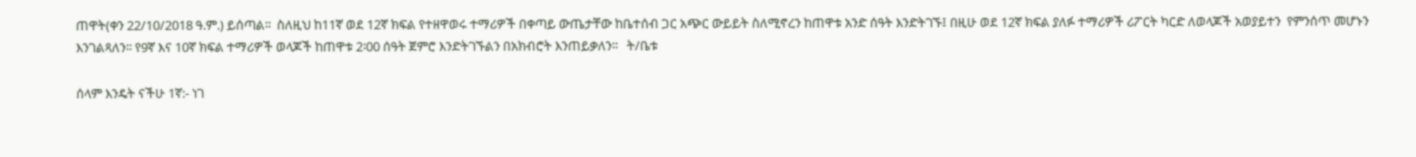ጠዋት(ቀን 22/10/2018 ዓ.ም.) ይሰጣል፡፡  ስለዚህ ከ11ኛ ወደ 12ኛ ክፍል የተዘዋወሩ ተማሪዎች በቀጣይ ውጤታቸው ከቤተሰብ ጋር አጭር ውይይት ስለሚኖረን ከጠዋቱ አንድ ሰዓት እንድትገኙ፤ በዚሁ ወደ 12ኛ ክፍል ያለፉ ተማሪዎች ሪፖርት ካርድ ለወላጆች አወያይተን  የምንሰጥ መሆኑን እንገልጻለን፡፡ የ9ኛ እና 10ኛ ክፍል ተማሪዎች ወላጆች ከጠዋቱ 2፡00 ሰዓት ጀምሮ እንድትገኙልን በአክብሮት እንጠይቃለን፡፡   ት/ቤቱ

ሰላም እንዴት ናችሁ 1ኛ:- ነገ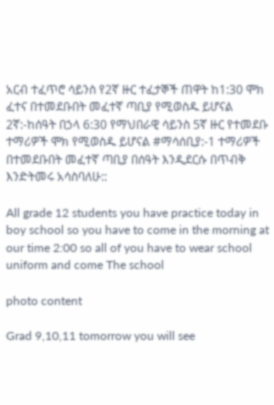አርብ ተፈጥሮ ሳይንስ የ2ኛ ዙር ተፈታኞች ጠዋት ከ1:30 ሞክ ፈተና በተመደቡበት መፈተኛ ጣቢያ የሚወስዱ ይሆናል 2ኛ:-ከሰዓት በኃላ 6:30 የማህበራዊ ሳይንስ 5ኛ ዙር የተመደቡ ተማሪዎች ሞክ የሚወስዱ ይሆናል #ማሳሰቢያ:-1 ተማሪዎች በተመደቡበት መፈተኛ ጣቢያ በሰዓት እንዲደርሱ በጥብቅ እንድትመሩ አሳስባለሁ::

All grade 12 students you have practice today in boy school so you have to come in the morning at our time 2:00 so all of you have to wear school uniform and come The school

photo content

Grad 9,10,11 tomorrow you will see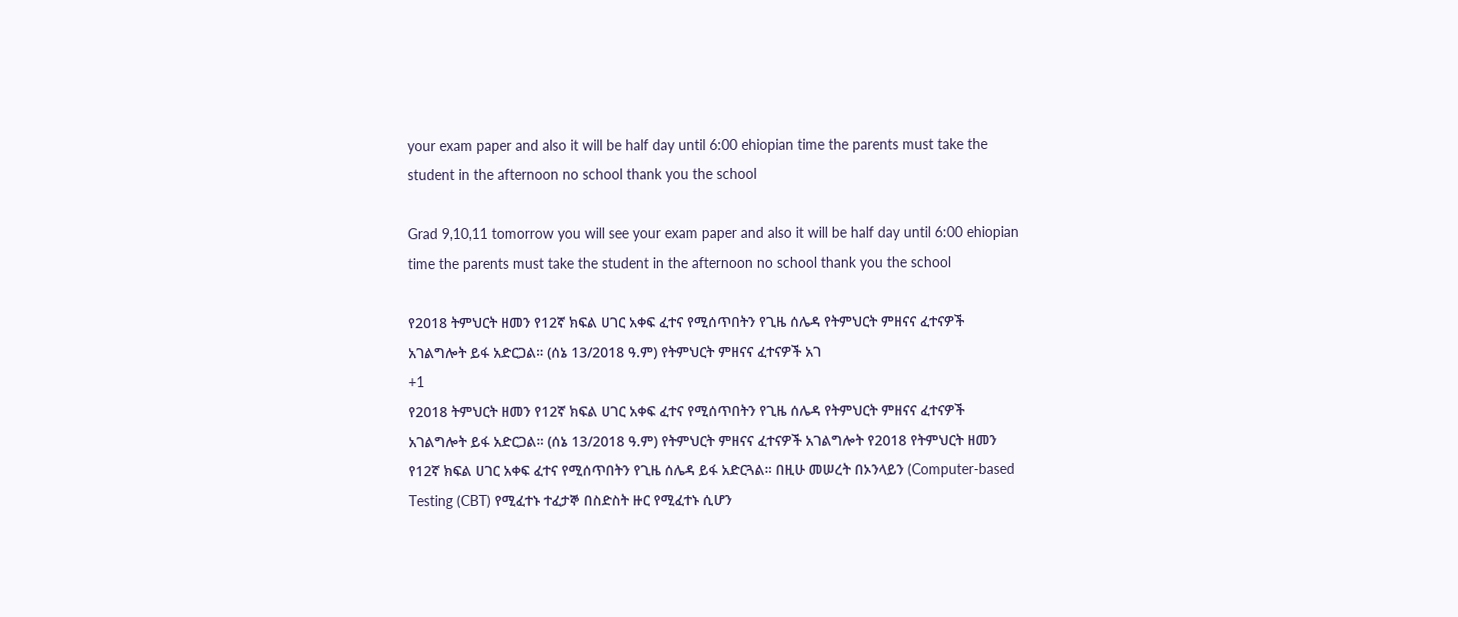your exam paper and also it will be half day until 6:00 ehiopian time the parents must take the student in the afternoon no school thank you the school

Grad 9,10,11 tomorrow you will see your exam paper and also it will be half day until 6:00 ehiopian time the parents must take the student in the afternoon no school thank you the school

የ2018 ትምህርት ዘመን የ12ኛ ክፍል ሀገር አቀፍ ፈተና የሚሰጥበትን የጊዜ ሰሌዳ የትምህርት ምዘናና ፈተናዎች አገልግሎት ይፋ አድርጋል። (ሰኔ 13/2018 ዓ.ም) የትምህርት ምዘናና ፈተናዎች አገ
+1
የ2018 ትምህርት ዘመን የ12ኛ ክፍል ሀገር አቀፍ ፈተና የሚሰጥበትን የጊዜ ሰሌዳ የትምህርት ምዘናና ፈተናዎች አገልግሎት ይፋ አድርጋል። (ሰኔ 13/2018 ዓ.ም) የትምህርት ምዘናና ፈተናዎች አገልግሎት የ2018 የትምህርት ዘመን የ12ኛ ክፍል ሀገር አቀፍ ፈተና የሚሰጥበትን የጊዜ ሰሌዳ ይፋ አድርጓል። በዚሁ መሠረት በኦንላይን (Computer-based Testing (CBT) የሚፈተኑ ተፈታኞ በስድስት ዙር የሚፈተኑ ሲሆን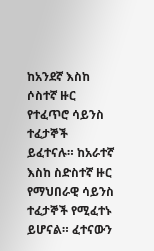ከአንደኛ እስከ ሶስተኛ ዙር የተፈጥሮ ሳይንስ ተፈታኞች ይፈተናሉ። ከአራተኛ እስከ ስድስተኛ ዙር የማህበራዊ ሳይንስ ተፈታኞች የሚፈተኑ ይሆናል። ፈተናውን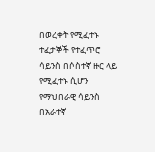በወረቀት የሚፈተኑ ተፈታኞች የተፈጥሮ ሳይንስ በሶስተኛ ዙር ላይ የሚፈተኑ ሲሆን የማህበራዊ ሳይንስ በአራተኛ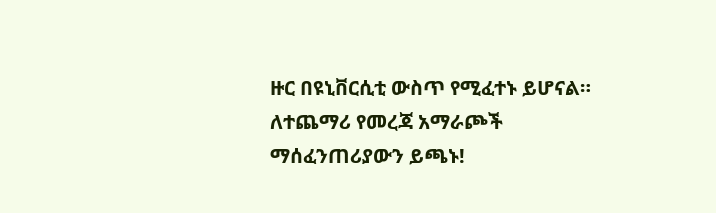ዙር በዩኒቨርሲቲ ውስጥ የሚፈተኑ ይሆናል። ለተጨማሪ የመረጃ አማራጮች ማሰፈንጠሪያውን ይጫኑ!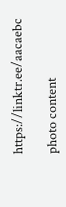https://linktr.ee/aacaebc

photo content